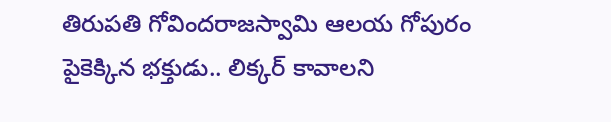తిరుపతి గోవిందరాజస్వామి ఆలయ గోపురం పైకెక్కిన భక్తుడు.. లిక్కర్ కావాలని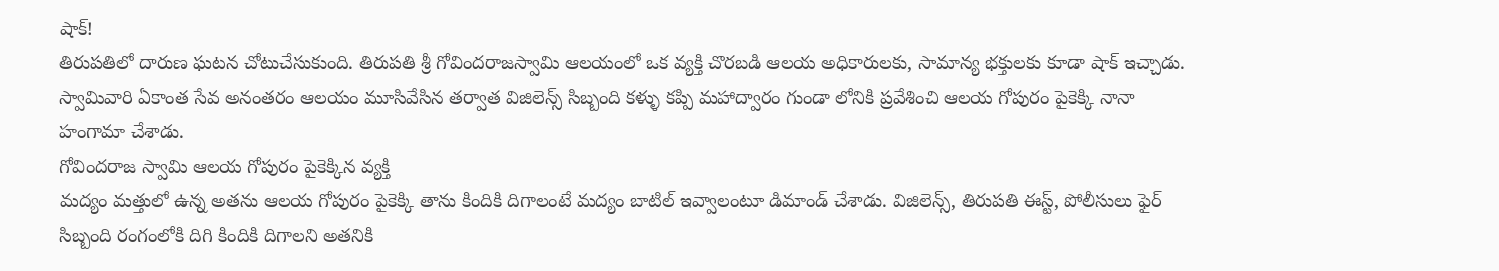షాక్!
తిరుపతిలో దారుణ ఘటన చోటుచేసుకుంది. తిరుపతి శ్రీ గోవిందరాజస్వామి ఆలయంలో ఒక వ్యక్తి చొరబడి ఆలయ అధికారులకు, సామాన్య భక్తులకు కూడా షాక్ ఇచ్చాడు. స్వామివారి ఏకాంత సేవ అనంతరం ఆలయం మూసివేసిన తర్వాత విజిలెన్స్ సిబ్బంది కళ్ళు కప్పి మహాద్వారం గుండా లోనికి ప్రవేశించి ఆలయ గోపురం పైకెక్కి నానా హంగామా చేశాడు.
గోవిందరాజ స్వామి ఆలయ గోపురం పైకెక్కిన వ్యక్తి
మద్యం మత్తులో ఉన్న అతను ఆలయ గోపురం పైకెక్కి తాను కిందికి దిగాలంటే మద్యం బాటిల్ ఇవ్వాలంటూ డిమాండ్ చేశాడు. విజిలెన్స్, తిరుపతి ఈస్ట్, పోలీసులు ఫైర్ సిబ్బంది రంగంలోకి దిగి కిందికి దిగాలని అతనికి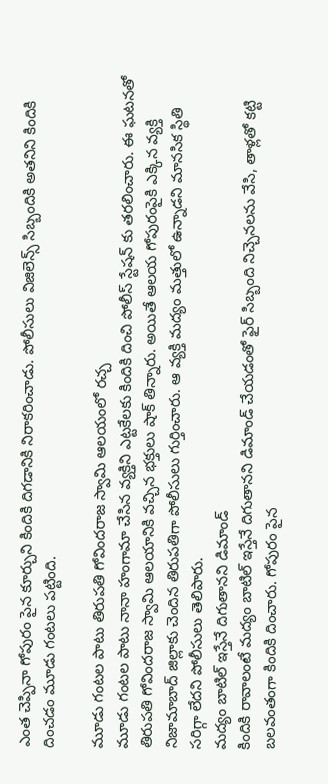ఎంత చెప్పినా గోపురం పైన కూర్చుని కిందికి దిగడానికి నిరాకరించాడు. పోలీసులు విజిలెన్స్ సిబ్బందికి అతనిని కిందికి దించడం మూడు గంటలు పట్టింది.

మూడు గంటల పాటు తిరుపతి గోవిందరాజ స్వామి ఆలయంలో రచ్చ
మూడు గంటల పాటు నానా హంగామా చేసిన వ్యక్తిని ఎట్టకేలకు కిందికి దించి పోలీస్ స్టేషన్ కు తరలించారు. ఈ ఘటనతో తిరుపతి గోవిందరాజ స్వామి ఆలయానికి వచ్చిన భక్తులు షాక్ తిన్నారు. అయితే ఆలయ గోపురంపైకి ఎక్కిన వ్యక్తి నిజామాబాద్ జిల్లాకు చెందిన తిరుపతిగా పోలీసులు గుర్తించారు. ఆ వ్యక్తి మద్యం మత్తులో ఉన్నాడని మానసిక స్థితి సరిగ్గా లేదని పోలీసులు తెలిపారు.
మద్యం బాటిల్ ఇస్తేనే దిగుతానని డిమాండ్
కిందికి రావాలంటే మద్యం బాటిల్ ఇస్తేనే దిగుతానని డిమాండ్ చేయడంతో ఫైర్ సిబ్బంది నిచ్చెనలను వేసి, తాళ్లతో కట్టి బలవంతంగా కిందికి దించారు. గోపురం పైన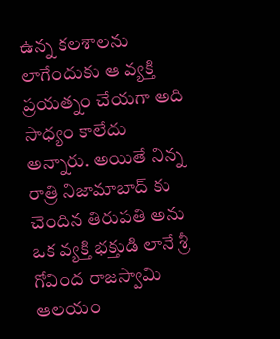ఉన్న కలశాలను లాగేందుకు ఆ వ్యక్తి ప్రయత్నం చేయగా అది సాధ్యం కాలేదు అన్నారు. అయితే నిన్న రాత్రి నిజామాబాద్ కు చెందిన తిరుపతి అను ఒక వ్యక్తి భక్తుడి లానే శ్రీ గోవింద రాజస్వామి ఆలయం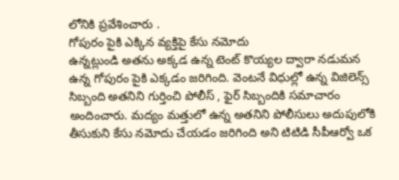లోనికి ప్రవేశించారు .
గోపురం పైకి ఎక్కిన వ్యక్తిపై కేసు నమోదు
ఉన్నట్లుండి అతను అక్కడ ఉన్న టెంట్ కొయ్యల ద్వారా నడుమన ఉన్న గోపురం పైకి ఎక్కడం జరిగింది. వెంటనే విధుల్లో ఉన్న విజిలెన్స్ సిబ్బంది అతనిని గుర్తించి పోలీస్ , ఫైర్ సిబ్బందికి సమాచారం అందించారు. మద్యం మత్తులో ఉన్న అతనిని పోలీసులు అదుపులోకి తీసుకుని కేసు నమోదు చేయడం జరిగింది అని టిటిడి సీపీఆర్వో ఒక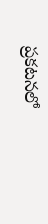ప్రకటనలో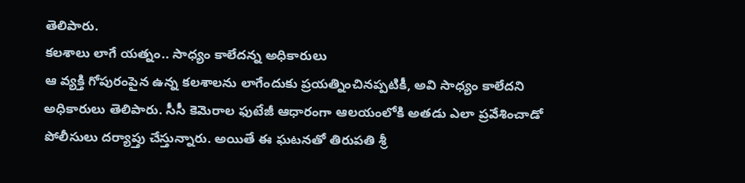తెలిపారు.
కలశాలు లాగే యత్నం.. సాధ్యం కాలేదన్న అధికారులు
ఆ వ్యక్తి గోపురంపైన ఉన్న కలశాలను లాగేందుకు ప్రయత్నించినప్పటికీ, అవి సాధ్యం కాలేదని అధికారులు తెలిపారు. సీసీ కెమెరాల ఫుటేజీ ఆధారంగా ఆలయంలోకి అతడు ఎలా ప్రవేశించాడో పోలీసులు దర్యాప్తు చేస్తున్నారు. అయితే ఈ ఘటనతో తిరుపతి శ్రీ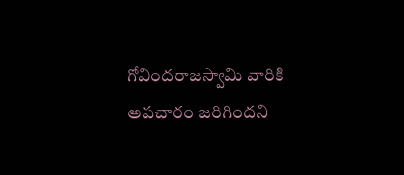గోవిందరాజస్వామి వారికి అపచారం జరిగిందని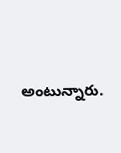అంటున్నారు.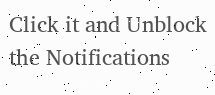Click it and Unblock the Notifications